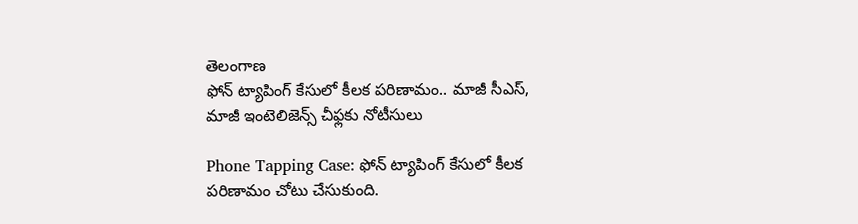తెలంగాణ
ఫోన్ ట్యాపింగ్ కేసులో కీలక పరిణామం.. మాజీ సీఎస్, మాజీ ఇంటెలిజెన్స్ చీఫ్లకు నోటీసులు

Phone Tapping Case: ఫోన్ ట్యాపింగ్ కేసులో కీలక పరిణామం చోటు చేసుకుంది.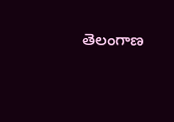తెలంగాణ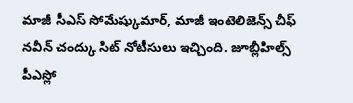మాజీ సీఎస్ సోమేష్కుమార్, మాజీ ఇంటెలిజెన్స్ చీఫ్ నవీన్ చంద్కు సిట్ నోటీసులు ఇచ్చింది. జూబ్లీహిల్స్ పీఎస్లో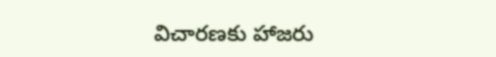విచారణకు హాజరు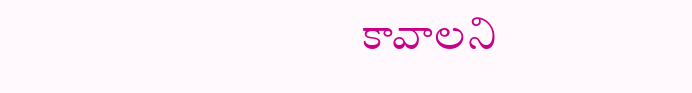కావాలని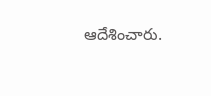ఆదేశించారు.